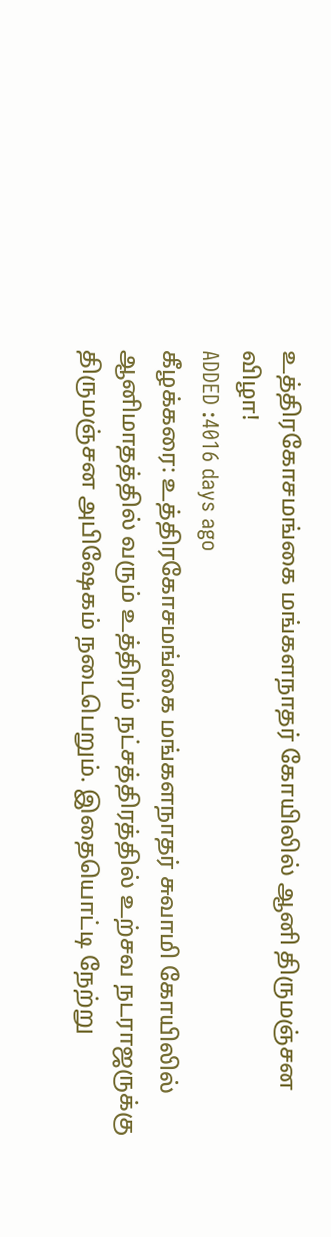உத்திரகோசமங்கை மங்களநாதர் கோயிலில் ஆனி திருமஞ்சன விழா!
ADDED :4016 days ago
கீழக்கரை: உத்திரகோசமங்கை மங்களநாதர் சுவாமி கோயிலில் ஆனிமாதத்தில் வரும் உத்திரம் நட்சத்திரத்தில் உற்சவ நடராஜருக்கு திருமஞ்சன அபிஷேகம் நடைபெறும். இதையொட்டி நேற்று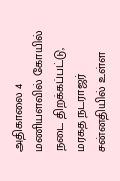அதிகாலை 4 மணியளவில் கோயில் நடை திறக்கப்பட்டு, மரகத நடராஜர் சன்னதியில் உள்ள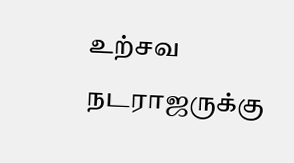உற்சவ நடராஜருக்கு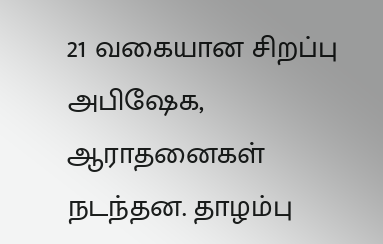21 வகையான சிறப்பு அபிஷேக, ஆராதனைகள் நடந்தன. தாழம்பு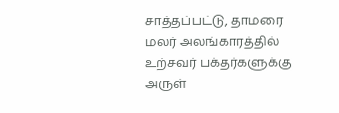சாத்தப்பட்டு, தாமரை மலர் அலங்காரத்தில் உற்சவர் பக்தர்களுக்கு அருள்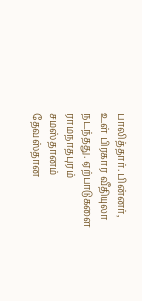பாலித்தார். பின்னர், உள் பிரகார வீதியுலா நடந்தது. ஏற்பாடுகளை ராமநாதபுரம் சமஸ்தானம் தேவஸ்தான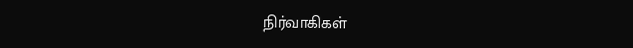நிர்வாகிகள்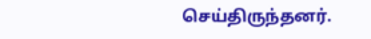செய்திருந்தனர்.